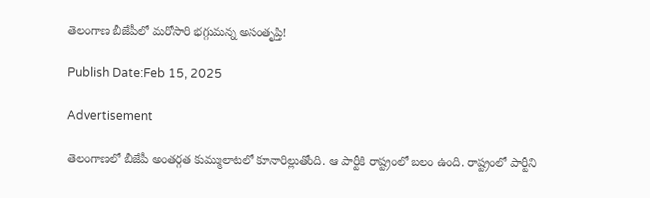తెలంగాణ బీజేపీలో మరోసారి భగ్గుమన్న అసంతృప్తి!

Publish Date:Feb 15, 2025

Advertisement

తెలంగాణలో బీజేపీ అంతర్గత కుమ్ములాటలో కూనారిల్లుతోంది. ఆ పార్టీకి రాష్ట్రంలో బలం ఉంది. రాష్ట్రంలో పార్టీని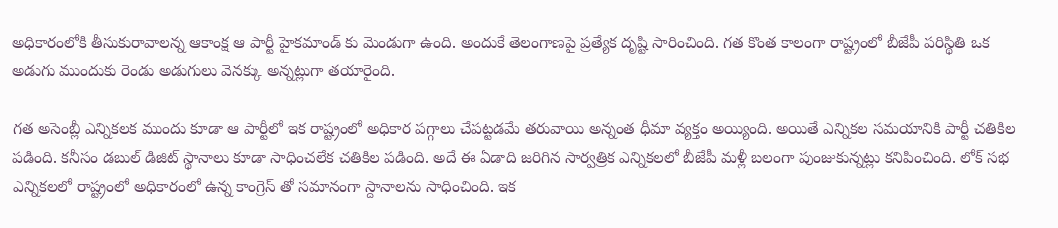అధికారంలోకి తీసుకురావాలన్న ఆకాంక్ష ఆ పార్టీ హైకమాండ్ కు మెండుగా ఉంది. అందుకే తెలంగాణపై ప్రత్యేక దృష్టి సారించింది. గత కొంత కాలంగా రాష్ట్రంలో బీజేపీ పరిస్థితి ఒక అడుగు ముందుకు రెండు అడుగులు వెనక్కు అన్నట్లుగా తయారైంది.

గత అసెంబ్లీ ఎన్నికలక ముందు కూడా ఆ పార్టీలో ఇక రాష్ట్రంలో అధికార పగ్గాలు చేపట్టడమే తరువాయి అన్నంత ధీమా వ్యక్తం అయ్యింది. అయితే ఎన్నికల సమయానికి పార్టీ చతికిల పడింది. కనీసం డబుల్ డిజిట్ స్థానాలు కూడా సాధించలేక చతికిల పడింది. అదే ఈ ఏడాది జరిగిన సార్వత్రిక ఎన్నికలలో బీజేపీ మళ్లీ బలంగా పుంజుకున్నట్లు కనిపించింది. లోక్ సభ ఎన్నికలలో రాష్ట్రంలో అధికారంలో ఉన్న కాంగ్రెస్ తో సమానంగా స్దానాలను సాధించింది. ఇక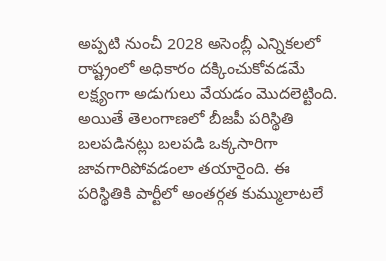అప్పటి నుంచీ 2028 అసెంబ్లీ ఎన్నికలలో రాష్ట్రంలో అధికారం దక్కించుకోవడమే లక్ష్యంగా అడుగులు వేయడం మొదలెట్టింది. అయితే తెలంగాణలో బీజపీ పరిస్థితి బలపడినట్లు బలపడి ఒక్కసారిగా జావగారిపోవడంలా తయారైంది. ఈ పరిస్థితికి పార్టీలో అంతర్గత కుమ్ములాటలే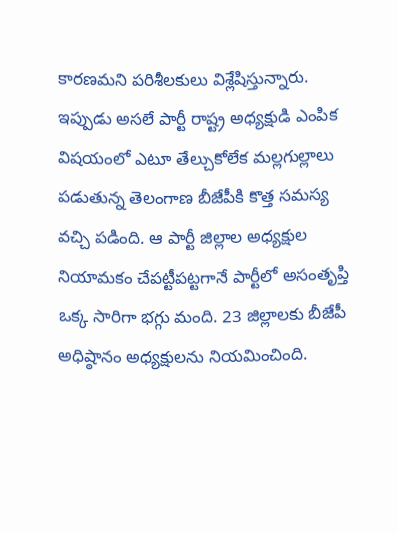కారణమని పరిశీలకులు విశ్లేషిస్తున్నారు.
ఇప్పుడు అసలే పార్టీ రాష్ట్ర అధ్యక్షుడి ఎంపిక విషయంలో ఎటూ తేల్చుకోలేక మల్లగుల్లాలు పడుతున్న తెలంగాణ బీజేపీకి కొత్త సమస్య వచ్చి పడింది. ఆ పార్టీ జిల్లాల అధ్యక్షుల నియామకం చేపట్టీపట్టగానే పార్టీలో అసంతృప్తి ఒక్క సారిగా భగ్గు మంది. 23 జిల్లాలకు బీజేపీ అధిష్ఠానం అధ్యక్షులను నియమించింది.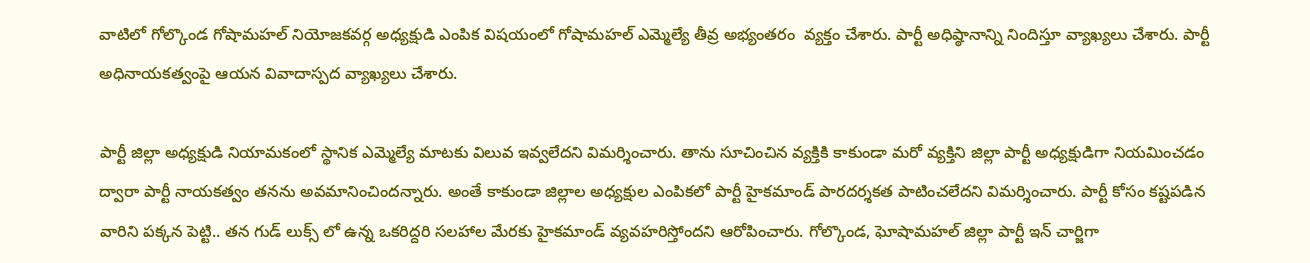వాటిలో గోల్కొండ గోషామహల్ నియోజకవర్గ అధ్యక్షుడి ఎంపిక విషయంలో గోషామహల్ ఎమ్మెల్యే తీవ్ర అభ్యంతరం  వ్యక్తం చేశారు. పార్టీ అధిష్ఠానాన్ని నిందిస్తూ వ్యాఖ్యలు చేశారు. పార్టీ అధినాయకత్వంపై ఆయన వివాదాస్పద వ్యాఖ్యలు చేశారు.

పార్టీ జిల్లా అధ్యక్షుడి నియామకంలో స్థానిక ఎమ్మెల్యే మాటకు విలువ ఇవ్వలేదని విమర్శించారు. తాను సూచించిన వ్యక్తికి కాకుండా మరో వ్యక్తిని జిల్లా పార్టీ అధ్యక్షుడిగా నియమించడం ద్వారా పార్టీ నాయకత్వం తనను అవమానించిందన్నారు. అంతే కాకుండా జిల్లాల అధ్యక్షుల ఎంపికలో పార్టీ హైకమాండ్ పారదర్శకత పాటించలేదని విమర్శించారు. పార్టీ కోసం కష్టపడిన వారిని పక్కన పెట్టి.. తన గుడ్ లుక్స్ లో ఉన్న ఒకరిద్దరి సలహాల మేరకు హైకమాండ్ వ్యవహరిస్తోందని ఆరోపించారు. గోల్కొండ, ఘోషామహల్ జిల్లా పార్టీ ఇన్ చార్జిగా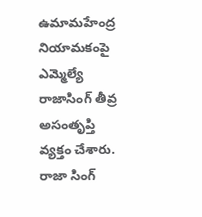ఉమామహేంద్ర నియామకంపై ఎమ్మెల్యే రాజాసింగ్ తీవ్ర అసంతృప్తి వ్యక్తం చేశారు. రాజా సింగ్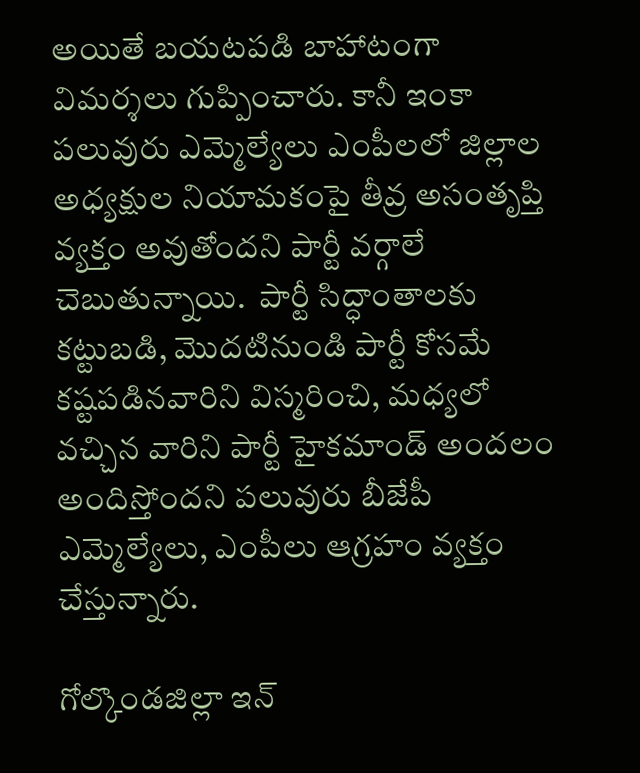అయితే బయటపడి బాహాటంగా విమర్శలు గుప్పించారు. కానీ ఇంకా పలువురు ఎమ్మెల్యేలు ఎంపీలలో జిల్లాల అధ్యక్షుల నియామకంపై తీవ్ర అసంతృప్తి వ్యక్తం అవుతోందని పార్టీ వర్గాలే చెబుతున్నాయి.  పార్టీ సిద్ధాంతాలకు కట్టుబడి, మొదటినుండి పార్టీ కోసమే కష్టపడినవారిని విస్మరించి, మధ్యలో వచ్చిన వారిని పార్టీ హైకమాండ్ అందలం అందిస్తోందని పలువురు బీజేపీ ఎమ్మెల్యేలు, ఎంపీలు ఆగ్రహం వ్యక్తం చేస్తున్నారు.

గోల్కొండజిల్లా ఇన్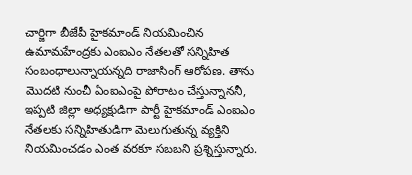చార్జిగా బీజేపీ హైకమాండ్ నియమించిన ఉమామహేంద్రకు ఎంఐఎం నేతలతో సన్నిహిత సంబంధాలున్నాయన్నది రాజాసింగ్ ఆరోపణ. తాను మొదటి నుంచీ ఏంఐఎంపై పోరాటం చేస్తున్నాననీ, ఇప్పటి జిల్లా అధ్యక్షుడిగా పార్టీ హైకమాండ్ ఎంఐఎం నేతలకు సన్నిహితుడిగా మెలుగుతున్న వ్యక్తిని నియమించడం ఎంత వరకూ సబబని ప్రశ్నిస్తున్నారు.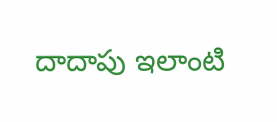దాదాపు ఇలాంటి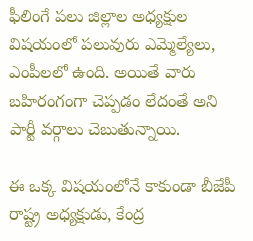ఫీలింగే పలు జిల్లాల అధ్యక్షుల విషయంలో పలువురు ఎమ్మెల్యేలు, ఎంపీలలో ఉంది. అయితే వారు బహిరంగంగా చెప్పడం లేదంతే అని పార్టీ వర్గాలు చెబుతున్నాయి.

ఈ ఒక్క విషయంలోనే కాకుండా బీజేపీ రాష్ట్ర అధ్యక్షుడు, కేంద్ర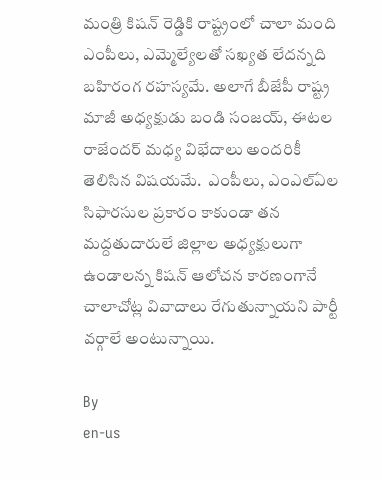మంత్రి కిషన్ రెడ్డికి రాష్ట్రంలో చాలా మంది ఎంపీలు, ఎమ్మెల్యేలతో సఖ్యత లేదన్నది బహిరంగ రహస్యమే. అలాగే బీజేపీ రాష్ట్ర మాజీ అధ్యక్షుడు బండి సంజయ్, ఈటల రాజేందర్ మధ్య విభేదాలు అందరికీ తెలిసిన విషయమే.  ఎంపీలు, ఎంఎల్ఏల సిఫారసుల ప్రకారం కాకుండా తన మద్దతుదారులే జిల్లాల అధ్యక్షులుగా ఉండాలన్న కిషన్ ఆలోచన కారణంగానే చాలాచోట్ల వివాదాలు రేగుతున్నాయని పార్టీ వర్గాలే అంటున్నాయి.

By
en-us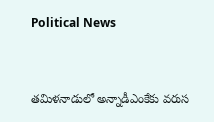Political News


తమిళనాడులో అన్నాడీఎంకేకు వరుస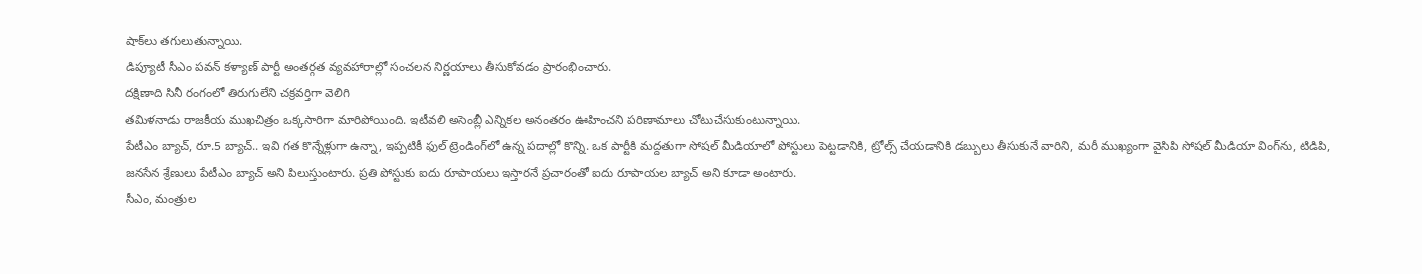షాక్‌లు తగులుతున్నాయి.
డిప్యూటీ సీఎం పవన్ కళ్యాణ్ పార్టీ అంతర్గత వ్యవహారాల్లో సంచలన నిర్ణయాలు తీసుకోవడం ప్రారంభించారు.
దక్షిణాది సినీ రంగంలో తిరుగులేని చక్రవర్తిగా వెలిగి
తమిళనాడు రాజకీయ ముఖచిత్రం ఒక్కసారిగా మారిపోయింది. ఇటీవలి అసెంబ్లీ ఎన్నికల అనంతరం ఊహించని పరిణామాలు చోటుచేసుకుంటున్నాయి.
పేటీఎం బ్యాచ్, రూ.5 బ్యాచ్.. ఇవి గత కొన్నేళ్లుగా ఉన్నా, ఇప్పటికీ ఫుల్ ట్రెండింగ్‌లో ఉన్న పదాల్లో కొన్ని. ఒక పార్టీకి మద్దతుగా సోషల్ మీడియాలో పోస్టులు పెట్టడానికి, ట్రోల్స్ చేయడానికి డబ్బులు తీసుకునే వారిని, మరీ ముఖ్యంగా వైసిపి సోషల్ మీడియా వింగ్‌ను, టిడిపి, జనసేన శ్రేణులు పేటీఎం బ్యాచ్ అని పిలుస్తుంటారు. ప్రతి పోస్టుకు ఐదు రూపాయలు ఇస్తారనే ప్రచారంతో ఐదు రూపాయల బ్యాచ్ అని కూడా అంటారు.
సీఎం, మంత్రుల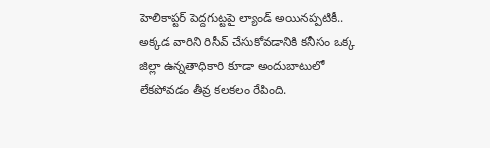హెలికాప్టర్ పెద్దగుట్టపై ల్యాండ్ అయినప్పటికీ.. అక్కడ వారిని రిసీవ్ చేసుకోవడానికి కనీసం ఒక్క జిల్లా ఉన్నతాధికారి కూడా అందుబాటులో లేకపోవడం తీవ్ర కలకలం రేపింది.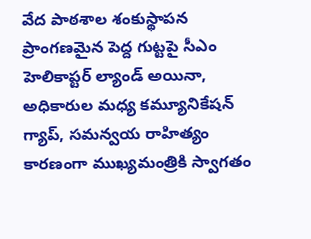వేద పాఠశాల శంకుస్థాపన ప్రాంగణమైన పెద్ద గుట్టపై సీఎం హెలికాప్టర్ ల్యాండ్ అయినా, అధికారుల మధ్య కమ్యూనికేషన్ గ్యాప్, సమన్వయ రాహిత్యం కారణంగా ముఖ్యమంత్రికి స్వాగతం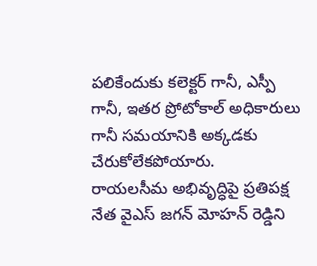పలికేందుకు కలెక్టర్ గానీ, ఎస్పీ గానీ, ఇతర ప్రోటోకాల్ అధికారులు గానీ సమయానికి అక్కడకు చేరుకోలేకపోయారు.
రాయలసీమ అభివృద్ధిపై ప్రతిపక్ష నేత వైఎస్ జగన్ మోహన్ రెడ్డిని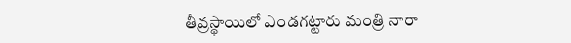తీవ్రస్థాయిలో ఎండగట్టారు మంత్రి నారా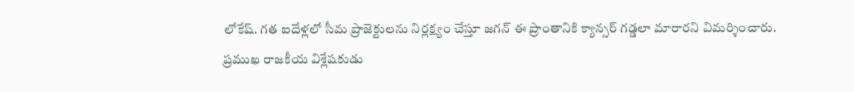లోకేష్. గత ఐదేళ్లలో సీమ ప్రాజెక్టులను నిర్లక్ష్యం చేస్తూ జగన్ ఈ ప్రాంతానికి క్యాన్సర్ గడ్డలా మారారని విమర్శించారు.
ప్రముఖ రాజకీయ విశ్లేషకుడు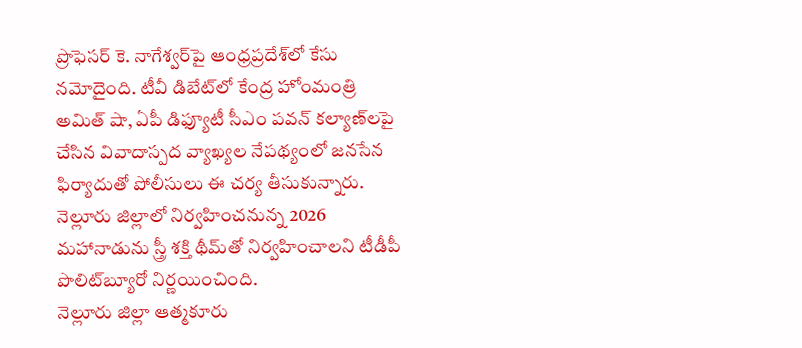ప్రొఫెసర్ కె. నాగేశ్వర్‌పై ఆంధ్రప్రదేశ్‌లో కేసు నమోదైంది. టీవీ డిబేట్‌లో కేంద్ర హోంమంత్రి అమిత్ షా, ఏపీ డిఫ్యూటీ సీఎం పవన్ కల్యాణ్‌లపై చేసిన వివాదాస్పద వ్యాఖ్యల నేపథ్యంలో జనసేన ఫిర్యాదుతో పోలీసులు ఈ చర్య తీసుకున్నారు.
నెల్లూరు జిల్లాలో నిర్వహించనున్న 2026 మహానాడును స్త్రీ శక్తి థీమ్‌తో నిర్వహించాలని టీడీపీ పొలిట్‌బ్యూరో నిర్ణయించింది.
నెల్లూరు జిల్లా ఆత్మకూరు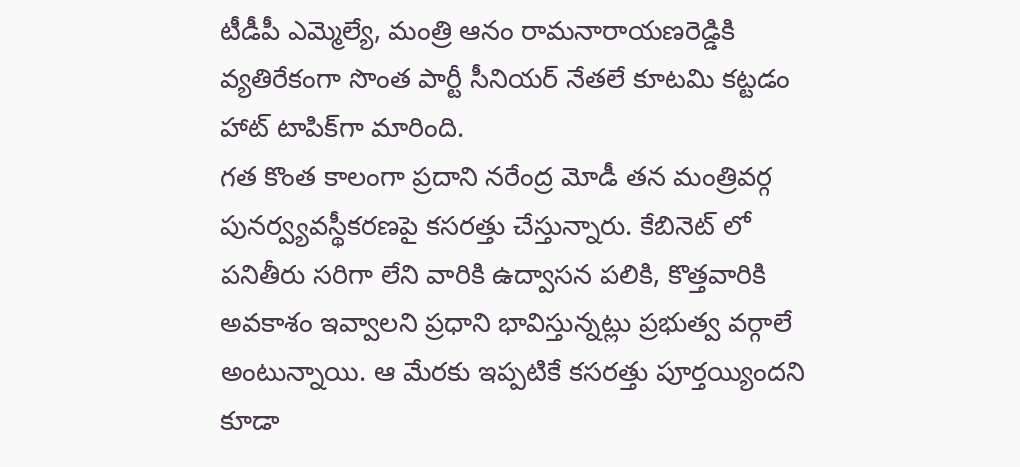టీడీపీ ఎమ్మెల్యే, మంత్రి ఆనం రామనారాయణరెడ్డికి వ్యతిరేకంగా సొంత పార్టీ సీనియర్ నేతలే కూటమి కట్టడం హాట్ టాపిక్‌గా మారింది.
గత కొంత కాలంగా ప్రదాని నరేంద్ర మోడీ తన మంత్రివర్గ పునర్వ్యవస్థీకరణపై కసరత్తు చేస్తున్నారు. కేబినెట్ లో పనితీరు సరిగా లేని వారికి ఉద్వాసన పలికి, కొత్తవారికి అవకాశం ఇవ్వాలని ప్రధాని భావిస్తున్నట్లు ప్రభుత్వ వర్గాలే అంటున్నాయి. ఆ మేరకు ఇప్పటికే కసరత్తు పూర్తయ్యిందని కూడా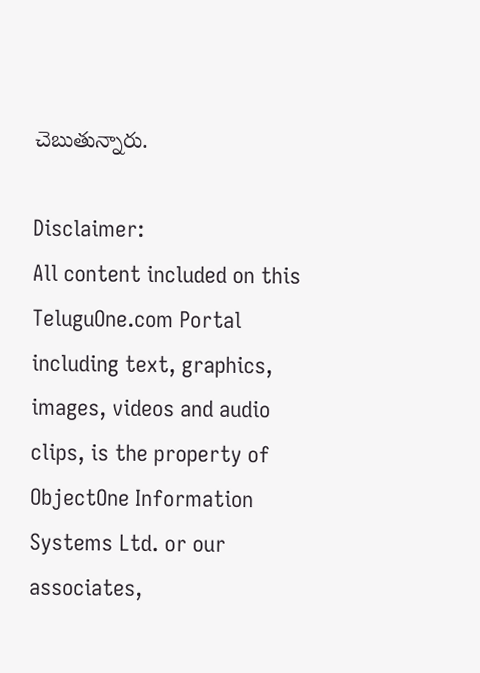చెబుతున్నారు.

Disclaimer:
All content included on this TeluguOne.com Portal including text, graphics, images, videos and audio clips, is the property of ObjectOne Information Systems Ltd. or our associates,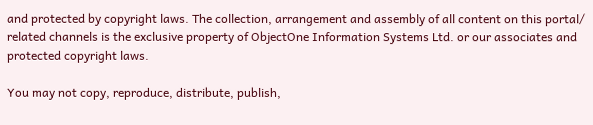and protected by copyright laws. The collection, arrangement and assembly of all content on this portal/ related channels is the exclusive property of ObjectOne Information Systems Ltd. or our associates and protected copyright laws.

You may not copy, reproduce, distribute, publish,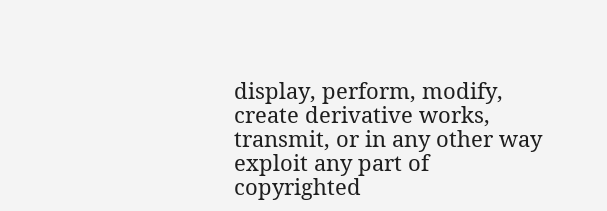display, perform, modify, create derivative works, transmit, or in any other way exploit any part of copyrighted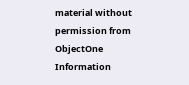material without permission from ObjectOne Information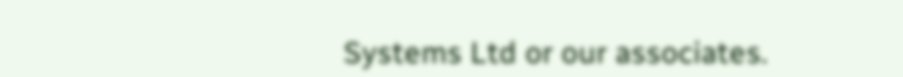Systems Ltd or our associates.